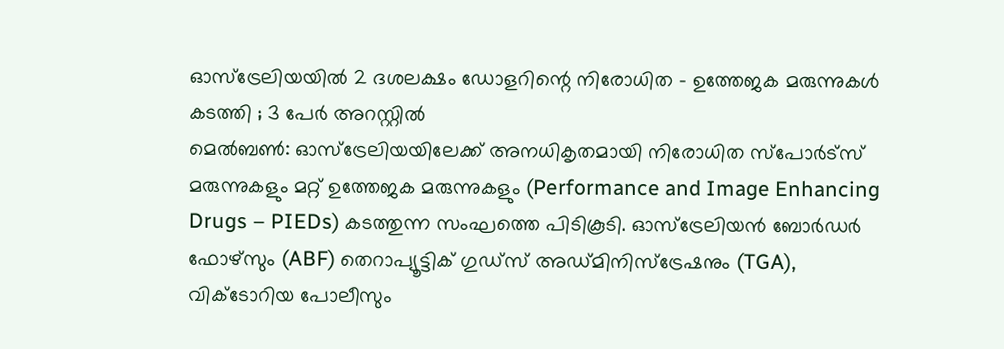ഓസ്ട്രേലിയയിൽ 2 ദശലക്ഷം ഡോളറിന്റെ നിരോധിത – ഉത്തേജക മരുന്നുകൾ കടത്തി ; 3 പേർ അറസ്റ്റിൽ
മെൽബൺ: ഓസ്ട്രേലിയയിലേക്ക് അനധികൃതമായി നിരോധിത സ്പോർട്സ് മരുന്നുകളും മറ്റ് ഉത്തേജക മരുന്നുകളും (Performance and Image Enhancing Drugs – PIEDs) കടത്തുന്ന സംഘത്തെ പിടികൂടി. ഓസ്ട്രേലിയൻ ബോർഡർ ഫോഴ്സും (ABF) തെറാപ്യൂട്ടിക് ഗുഡ്സ് അഡ്മിനിസ്ട്രേഷനും (TGA), വിക്ടോറിയ പോലീസും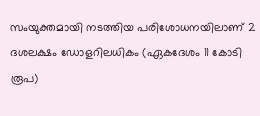സംയുക്തമായി നടത്തിയ പരിശോധനയിലാണ് 2 ദശലക്ഷം ഡോളറിലധികം (ഏകദേശം 11 കോടി രൂപ)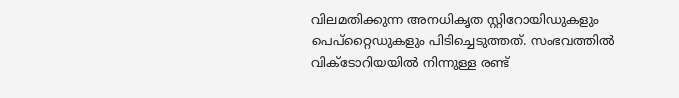വിലമതിക്കുന്ന അനധികൃത സ്റ്റിറോയിഡുകളും പെപ്റ്റൈഡുകളും പിടിച്ചെടുത്തത്. സംഭവത്തിൽ വിക്ടോറിയയിൽ നിന്നുള്ള രണ്ട്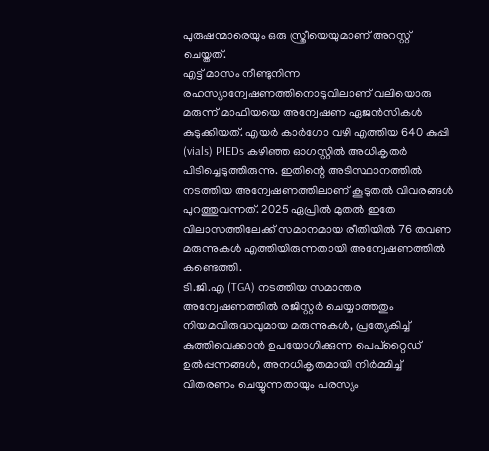പുരുഷന്മാരെയും ഒരു സ്ത്രീയെയുമാണ് അറസ്റ്റ് ചെയ്തത്.
എട്ട് മാസം നീണ്ടുനിന്ന രഹസ്യാന്വേഷണത്തിനൊടുവിലാണ് വലിയൊരു മരുന്ന് മാഫിയയെ അന്വേഷണ ഏജൻസികൾ കുടുക്കിയത്. എയർ കാർഗോ വഴി എത്തിയ 640 കുപ്പി (vials) PIEDs കഴിഞ്ഞ ഓഗസ്റ്റിൽ അധികൃതർ പിടിച്ചെടുത്തിരുന്നു. ഇതിന്റെ അടിസ്ഥാനത്തിൽ നടത്തിയ അന്വേഷണത്തിലാണ് കൂടുതൽ വിവരങ്ങൾ പുറത്തുവന്നത്. 2025 ഏപ്രിൽ മുതൽ ഇതേ വിലാസത്തിലേക്ക് സമാനമായ രീതിയിൽ 76 തവണ മരുന്നുകൾ എത്തിയിരുന്നതായി അന്വേഷണത്തിൽ കണ്ടെത്തി.
ടി.ജി.എ (TGA) നടത്തിയ സമാന്തര അന്വേഷണത്തിൽ രജിസ്റ്റർ ചെയ്യാത്തതും നിയമവിരുദ്ധവുമായ മരുന്നുകൾ, പ്രത്യേകിച്ച് കുത്തിവെക്കാൻ ഉപയോഗിക്കുന്ന പെപ്റ്റൈഡ് ഉൽപ്പന്നങ്ങൾ, അനധികൃതമായി നിർമ്മിച്ച് വിതരണം ചെയ്യുന്നതായും പരസ്യം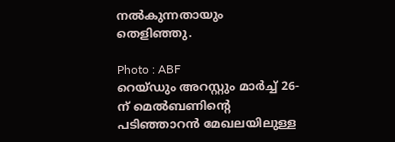നൽകുന്നതായും തെളിഞ്ഞു.

Photo : ABF
റെയ്ഡും അറസ്റ്റും മാർച്ച് 26-ന് മെൽബണിന്റെ പടിഞ്ഞാറൻ മേഖലയിലുള്ള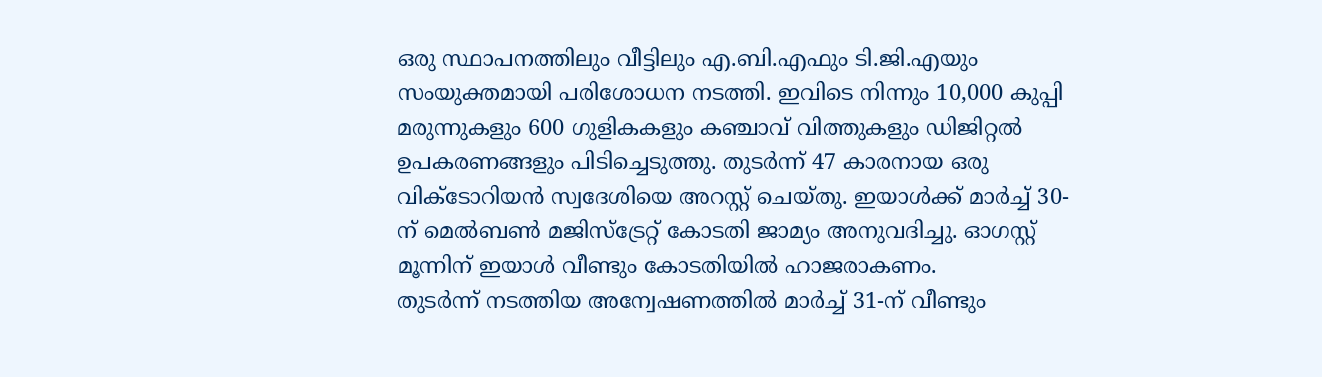ഒരു സ്ഥാപനത്തിലും വീട്ടിലും എ.ബി.എഫും ടി.ജി.എയും സംയുക്തമായി പരിശോധന നടത്തി. ഇവിടെ നിന്നും 10,000 കുപ്പി മരുന്നുകളും 600 ഗുളികകളും കഞ്ചാവ് വിത്തുകളും ഡിജിറ്റൽ ഉപകരണങ്ങളും പിടിച്ചെടുത്തു. തുടർന്ന് 47 കാരനായ ഒരു വിക്ടോറിയൻ സ്വദേശിയെ അറസ്റ്റ് ചെയ്തു. ഇയാൾക്ക് മാർച്ച് 30-ന് മെൽബൺ മജിസ്ട്രേറ്റ് കോടതി ജാമ്യം അനുവദിച്ചു. ഓഗസ്റ്റ് മൂന്നിന് ഇയാൾ വീണ്ടും കോടതിയിൽ ഹാജരാകണം.
തുടർന്ന് നടത്തിയ അന്വേഷണത്തിൽ മാർച്ച് 31-ന് വീണ്ടും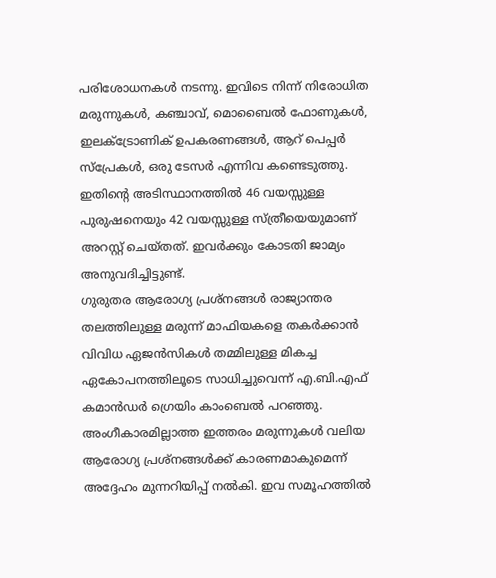പരിശോധനകൾ നടന്നു. ഇവിടെ നിന്ന് നിരോധിത മരുന്നുകൾ, കഞ്ചാവ്, മൊബൈൽ ഫോണുകൾ, ഇലക്ട്രോണിക് ഉപകരണങ്ങൾ, ആറ് പെപ്പർ സ്പ്രേകൾ, ഒരു ടേസർ എന്നിവ കണ്ടെടുത്തു. ഇതിന്റെ അടിസ്ഥാനത്തിൽ 46 വയസ്സുള്ള പുരുഷനെയും 42 വയസ്സുള്ള സ്ത്രീയെയുമാണ് അറസ്റ്റ് ചെയ്തത്. ഇവർക്കും കോടതി ജാമ്യം അനുവദിച്ചിട്ടുണ്ട്.
ഗുരുതര ആരോഗ്യ പ്രശ്നങ്ങൾ രാജ്യാന്തര തലത്തിലുള്ള മരുന്ന് മാഫിയകളെ തകർക്കാൻ വിവിധ ഏജൻസികൾ തമ്മിലുള്ള മികച്ച ഏകോപനത്തിലൂടെ സാധിച്ചുവെന്ന് എ.ബി.എഫ് കമാൻഡർ ഗ്രെയിം കാംബെൽ പറഞ്ഞു. അംഗീകാരമില്ലാത്ത ഇത്തരം മരുന്നുകൾ വലിയ ആരോഗ്യ പ്രശ്നങ്ങൾക്ക് കാരണമാകുമെന്ന് അദ്ദേഹം മുന്നറിയിപ്പ് നൽകി. ഇവ സമൂഹത്തിൽ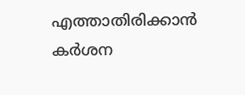എത്താതിരിക്കാൻ കർശന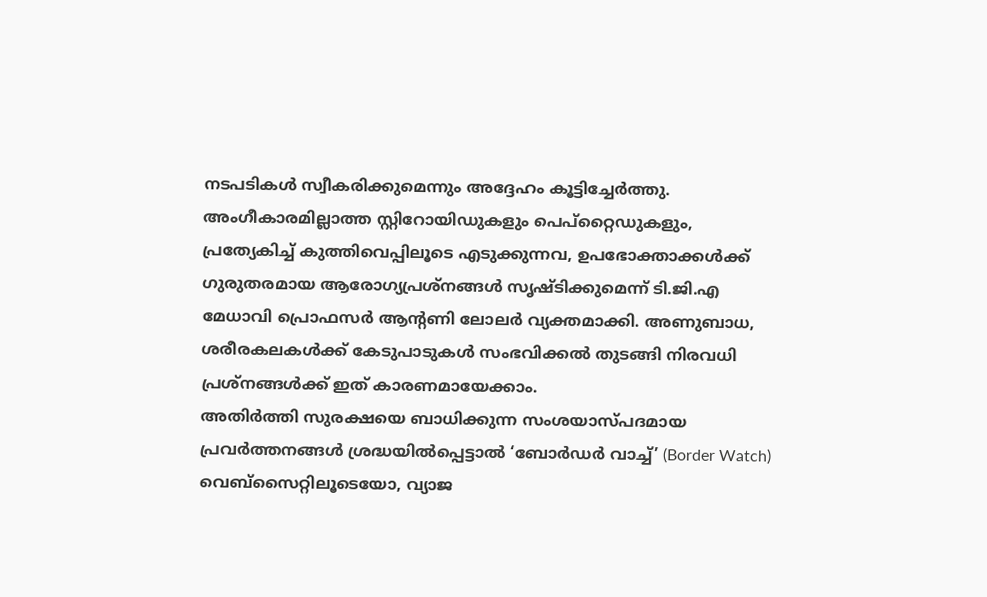നടപടികൾ സ്വീകരിക്കുമെന്നും അദ്ദേഹം കൂട്ടിച്ചേർത്തു.
അംഗീകാരമില്ലാത്ത സ്റ്റിറോയിഡുകളും പെപ്റ്റൈഡുകളും, പ്രത്യേകിച്ച് കുത്തിവെപ്പിലൂടെ എടുക്കുന്നവ, ഉപഭോക്താക്കൾക്ക് ഗുരുതരമായ ആരോഗ്യപ്രശ്നങ്ങൾ സൃഷ്ടിക്കുമെന്ന് ടി.ജി.എ മേധാവി പ്രൊഫസർ ആന്റണി ലോലർ വ്യക്തമാക്കി. അണുബാധ, ശരീരകലകൾക്ക് കേടുപാടുകൾ സംഭവിക്കൽ തുടങ്ങി നിരവധി പ്രശ്നങ്ങൾക്ക് ഇത് കാരണമായേക്കാം.
അതിർത്തി സുരക്ഷയെ ബാധിക്കുന്ന സംശയാസ്പദമായ പ്രവർത്തനങ്ങൾ ശ്രദ്ധയിൽപ്പെട്ടാൽ ‘ബോർഡർ വാച്ച്’ (Border Watch) വെബ്സൈറ്റിലൂടെയോ, വ്യാജ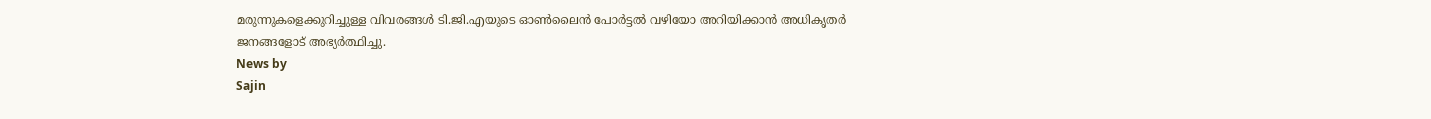മരുന്നുകളെക്കുറിച്ചുള്ള വിവരങ്ങൾ ടി.ജി.എയുടെ ഓൺലൈൻ പോർട്ടൽ വഴിയോ അറിയിക്കാൻ അധികൃതർ ജനങ്ങളോട് അഭ്യർത്ഥിച്ചു.
News by
Sajin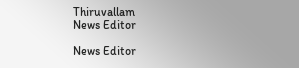Thiruvallam
News Editor

News Editor